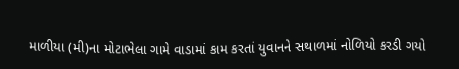માળીયા (મી)ના મોટાભેલા ગામે વાડામાં કામ કરતાં યુવાનને સથાળમાં નોળિયો કરડી ગયો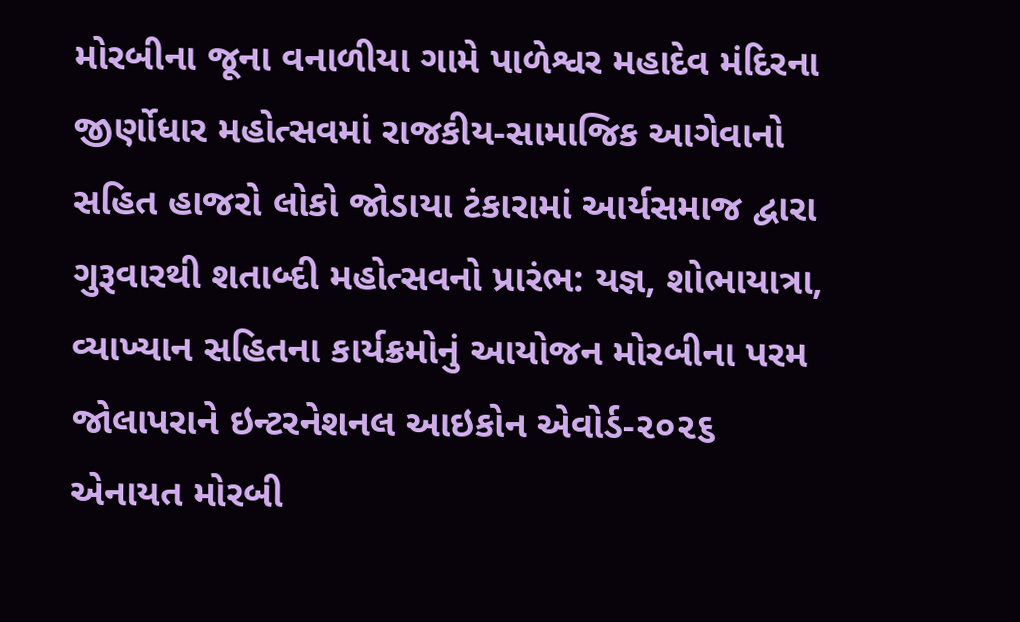મોરબીના જૂના વનાળીયા ગામે પાળેશ્વર મહાદેવ મંદિરના જીર્ણોધાર મહોત્સવમાં રાજકીય-સામાજિક આગેવાનો સહિત હાજરો લોકો જોડાયા ટંકારામાં આર્યસમાજ દ્વારા ગુરૂવારથી શતાબ્દી મહોત્સવનો પ્રારંભ: યજ્ઞ, શોભાયાત્રા, વ્યાખ્યાન સહિતના કાર્યક્રમોનું આયોજન મોરબીના પરમ જોલાપરાને ઇન્ટરનેશનલ આઇકોન એવોર્ડ-૨૦૨૬ એનાયત મોરબી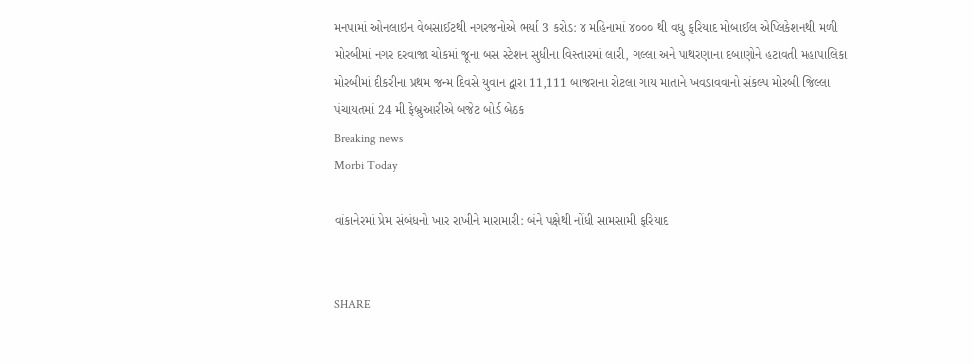મનપામાં ઓનલાઇન વેબસાઈટથી નગરજનોએ ભર્યા 3 કરોડ: ૪ મહિનામાં ૪૦૦૦ થી વધુ ફરિયાદ મોબાઈલ એપ્લિકેશનથી મળી મોરબીમાં નગર દરવાજા ચોકમાં જૂના બસ સ્ટેશન સુધીના વિસ્તારમાં લારી, ગલ્લા અને પાથરણાના દબાણોને હટાવતી મહાપાલિકા મોરબીમાં દીકરીના પ્રથમ જન્મ દિવસે યુવાન દ્વારા 11,111 બાજરાના રોટલા ગાય માતાને ખવડાવવાનો સંકલ્પ મોરબી જિલ્લા પંચાયતમાં 24 મી ફેબ્રુઆરીએ બજેટ બોર્ડ બેઠક
Breaking news
Morbi Today

વાંકાનેરમાં પ્રેમ સંબંધનો ખાર રાખીને મારામારી: બંને પક્ષેથી નોંધી સામસામી ફરિયાદ


SHARE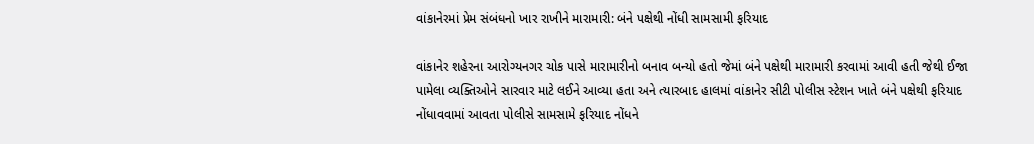વાંકાનેરમાં પ્રેમ સંબંધનો ખાર રાખીને મારામારી: બંને પક્ષેથી નોંધી સામસામી ફરિયાદ

વાંકાનેર શહેરના આરોગ્યનગર ચોક પાસે મારામારીનો બનાવ બન્યો હતો જેમાં બંને પક્ષેથી મારામારી કરવામાં આવી હતી જેથી ઈજા પામેલા વ્યક્તિઓને સારવાર માટે લઈને આવ્યા હતા અને ત્યારબાદ હાલમાં વાંકાનેર સીટી પોલીસ સ્ટેશન ખાતે બંને પક્ષેથી ફરિયાદ નોંધાવવામાં આવતા પોલીસે સામસામે ફરિયાદ નોંધને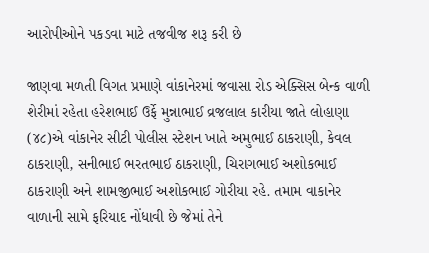આરોપીઓને પકડવા માટે તજવીજ શરૂ કરી છે

જાણવા મળતી વિગત પ્રમાણે વાંકાનેરમાં જવાસા રોડ એક્સિસ બેન્ક વાળી શેરીમાં રહેતા હરેશભાઈ ઉર્ફે મુન્નાભાઈ વ્રજલાલ કારીયા જાતે લોહાણા (૪૮)એ વાંકાનેર સીટી પોલીસ સ્ટેશન ખાતે અમુભાઈ ઠાકરાણી, કેવલ ઠાકરાણી, સનીભાઈ ભરતભાઈ ઠાકરાણી, ચિરાગભાઈ અશોકભાઈ ઠાકરાણી અને શામજીભાઈ અશોકભાઈ ગોરીયા રહે. તમામ વાકાનેર વાળાની સામે ફરિયાદ નોંધાવી છે જેમાં તેને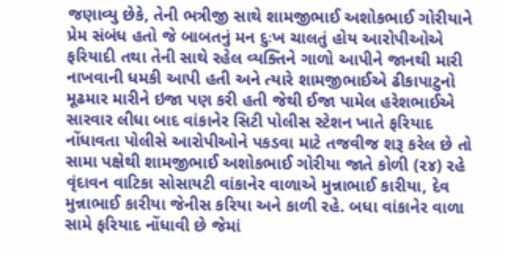જણાવ્યુ છેકે, તેની ભત્રીજી સાથે શામજીભાઈ અશોકભાઈ ગોરીયાને પ્રેમ સંબંધ હતો જે બાબતનું મન દુઃખ ચાલતું હોય આરોપીઓએ ફરિયાદી તથા તેની સાથે રહેલ વ્યક્તિને ગાળો આપીને જાનથી મારી નાખવાની ધમકી આપી હતી અને ત્યારે શામજીભાઈએ ઢીકાપાટુનો મૂઢમાર મારીને ઇજા પણ કરી હતી જેથી ઈજા પામેલ હરેશભાઈએ સારવાર લીધા બાદ વાંકાનેર સિટી પોલીસ સ્ટેશન ખાતે ફરિયાદ નોંધાવતા પોલીસે આરોપીઓને પકડવા માટે તજવીજ શરૂ કરેલ છે તો સામા પક્ષેથી શામજીભાઈ અશોકભાઈ ગોરીયા જાતે કોળી (૨૪) રહે વૃંદાવન વાટિકા સોસાયટી વાંકાનેર વાળાએ મુન્નાભાઈ કારીયા, દેવ મુન્નાભાઈ કારીયા જેનીસ કરિયા અને કાળી રહે. બધા વાંકાનેર વાળા સામે ફરિયાદ નોંધાવી છે જેમાં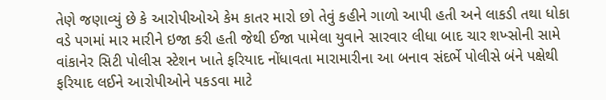તેણે જણાવ્યું છે કે આરોપીઓએ કેમ કાતર મારો છો તેવું કહીને ગાળો આપી હતી અને લાકડી તથા ધોકા વડે પગમાં માર મારીને ઇજા કરી હતી જેથી ઈજા પામેલા યુવાને સારવાર લીધા બાદ ચાર શખ્સોની સામે વાંકાનેર સિટી પોલીસ સ્ટેશન ખાતે ફરિયાદ નોંધાવતા મારામારીના આ બનાવ સંદર્ભે પોલીસે બંને પક્ષેથી ફરિયાદ લઈને આરોપીઓને પકડવા માટે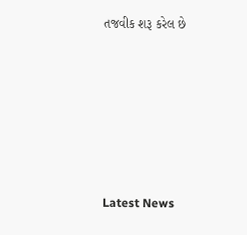તજવીક શરૂ કરેલ છે






Latest News